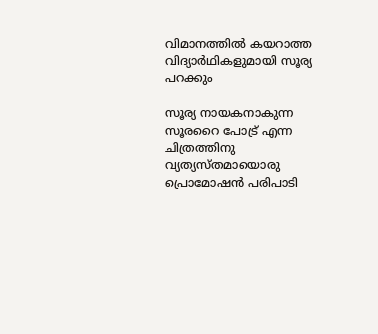വിമാനത്തിൽ കയറാത്ത വിദ്യാർഥികളുമായി സൂര്യ പറക്കും

സൂര്യ നായകനാകുന്ന സൂരറൈ പോട്ര് എന്ന ചിത്രത്തിനു വ്യത്യസ്തമായൊരു പ്രൊമോഷൻ പരിപാടി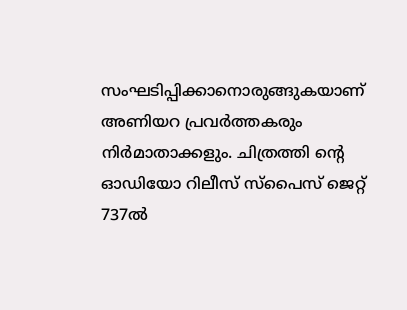സംഘടിപ്പിക്കാനൊരുങ്ങുകയാണ് അണിയറ പ്രവർത്തകരും നിർമാതാക്കളും. ചിത്രത്തി ന്‍റെ ഓഡിയോ റിലീസ് സ്പൈസ് ജെറ്റ് 737ൽ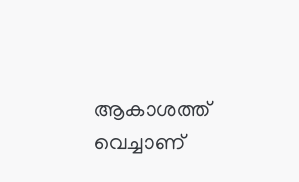ആകാശത്ത് വെച്ചാണ്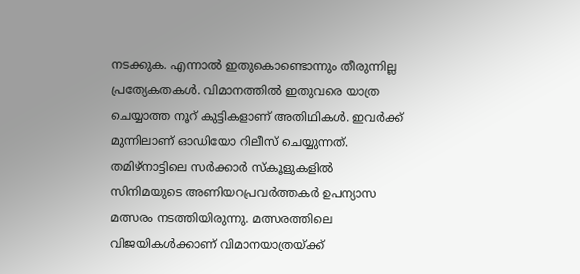നടക്കുക. എന്നാൽ ഇതുകൊണ്ടൊന്നും തീരുന്നില്ല പ്രത്യേകതകൾ. വിമാനത്തിൽ ഇതുവരെ യാത്ര ചെയ്യാത്ത നൂറ് കുട്ടികളാണ് അതിഥികൾ. ഇവർക്ക് മുന്നിലാണ് ഓഡിയോ റിലീസ് ചെയ്യുന്നത്. തമിഴ്നാ‌ട്ടിലെ സർക്കാർ സ്കൂളുകളിൽ സിനിമയുടെ അണിയറപ്രവർത്തകർ ഉപന്യാസ മത്സരം നടത്തിയിരുന്നു. മത്സരത്തിലെ വിജയികൾക്കാണ് വിമാനയാത്രയ്ക്ക്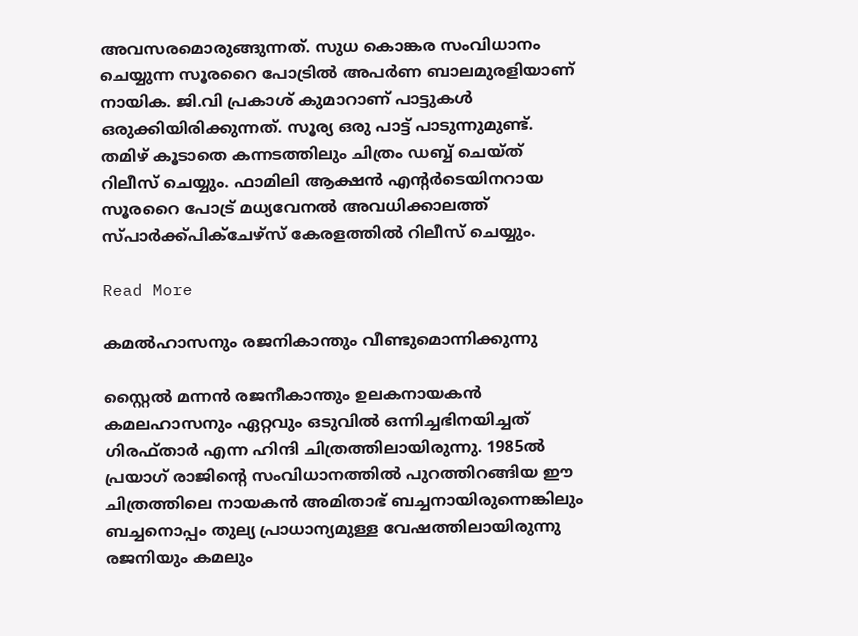അവസരമൊരുങ്ങുന്നത്. സുധ കൊങ്കര സംവിധാനം ചെയ്യുന്ന സൂരറൈ പോട്രിൽ അപർണ ബാലമുരളിയാണ് നായിക. ജി.വി പ്രകാശ് കുമാറാണ് പാട്ടുകൾ ഒരുക്കിയിരിക്കുന്നത്. സൂര്യ ഒരു പാട്ട് പാടുന്നുമുണ്ട്. തമിഴ് കൂടാതെ കന്നടത്തിലും ചിത്രം ഡബ്ബ് ചെയ്ത് റിലീസ് ചെയ്യും. ഫാമിലി ആക്ഷൻ എന്‍റർടെയിനറായ സൂരറൈ പോട്ര് മധ്യവേനൽ അവധിക്കാലത്ത് സ്പാർക്ക്പിക്ചേഴ്സ് കേരളത്തിൽ റിലീസ് ചെയ്യും.

Read More

കമൽഹാസനും രജനികാന്തും വീണ്ടുമൊന്നിക്കുന്നു

സ്റ്റൈൽ മന്നൻ രജനീകാന്തും ഉലകനായകൻ കമലഹാസനും ഏറ്റവും ഒടുവിൽ ഒന്നിച്ചഭിനയിച്ചത് ഗിരഫ്താർ എന്ന ഹിന്ദി ചിത്രത്തിലായിരുന്നു. 1985ൽ പ്രയാഗ് രാജിന്‍റെ സംവിധാനത്തിൽ പുറത്തിറങ്ങിയ ഈ ചിത്രത്തിലെ നായകൻ അമിതാഭ് ബച്ചനായിരുന്നെങ്കിലും ബച്ചനൊപ്പം തുല്യ പ്രാധാന്യമുള്ള വേഷത്തിലായിരുന്നു രജനിയും കമലും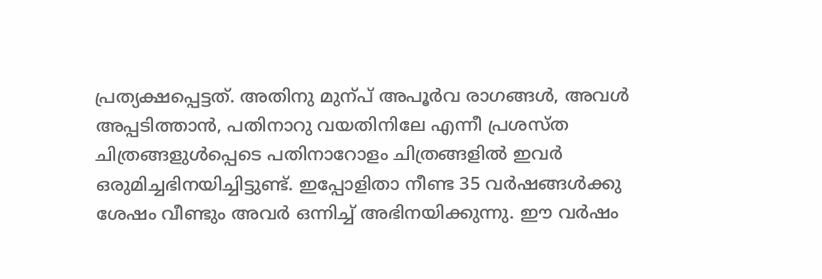പ്രത്യക്ഷപ്പെട്ടത്. അതിനു മുന്പ് അപൂർവ രാഗങ്ങൾ, അവൾ അപ്പടിത്താൻ, പതിനാറു വയതിനിലേ എന്നീ പ്രശസ്ത ചിത്രങ്ങളുൾപ്പെടെ പതിനാറോളം ചിത്രങ്ങളിൽ ഇവർ ഒരുമിച്ചഭിനയിച്ചിട്ടുണ്ട്. ഇപ്പോളിതാ നീണ്ട 35 വർഷങ്ങൾക്കു ശേഷം വീണ്ടും അവർ ഒന്നിച്ച് അഭിനയിക്കുന്നു. ഈ വർഷം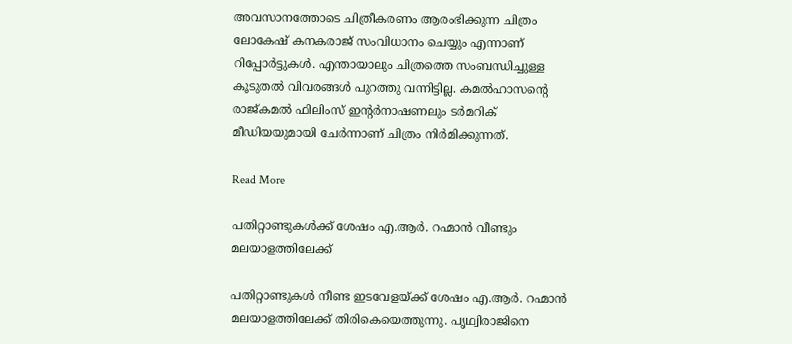അവസാനത്തോടെ ചിത്രീകരണം ആരംഭിക്കുന്ന ചിത്രം ലോകേഷ് കനകരാജ് സംവിധാനം ചെയ്യും എന്നാണ് റിപ്പോർട്ടുകൾ. എന്തായാലും ചിത്രത്തെ സംബന്ധിച്ചുള്ള കൂടുതൽ വിവരങ്ങൾ പുറത്തു വന്നിട്ടില്ല. കമൽഹാസന്‍റെ രാജ്കമൽ ഫിലിംസ് ഇന്‍റർനാഷണലും ടർമറിക് മീഡിയയുമായി ചേർന്നാണ് ചിത്രം നിർമിക്കുന്നത്.

Read More

പതിറ്റാണ്ടുകള്‍ക്ക് ശേഷം എ.ആർ. റഹ്മാന്‍ വീണ്ടും മലയാളത്തിലേക്ക്

പതിറ്റാണ്ടുകള്‍ നീണ്ട ഇടവേളയ്ക്ക് ശേഷം എ.ആർ. റഹ്മാന്‍ മലയാളത്തിലേക്ക് തിരികെയെത്തുന്നു. പൃഥ്വിരാജിനെ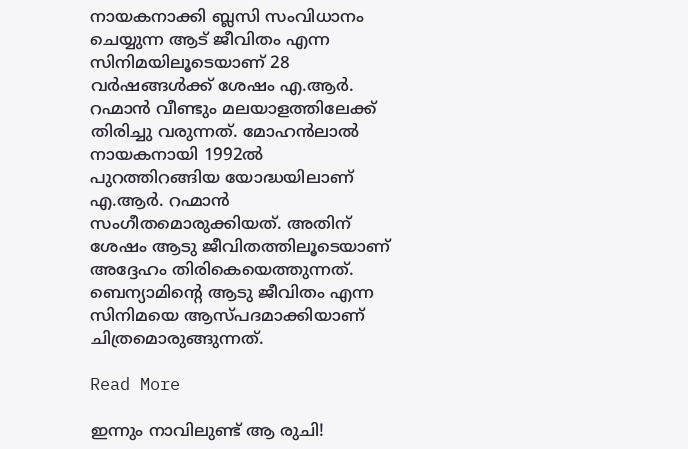നായകനാക്കി ബ്ലസി സംവിധാനം ചെയ്യുന്ന ആട് ജീവിതം എന്ന സിനിമയിലൂടെയാണ് 28 വര്‍ഷങ്ങള്‍ക്ക് ശേഷം എ.ആര്‍. റഹ്മാന്‍ വീണ്ടും മലയാളത്തിലേക്ക് തിരിച്ചു വരുന്നത്. മോഹന്‍ലാല്‍ നായകനായി 1992ല്‍ പുറത്തിറങ്ങിയ യോദ്ധയിലാണ് എ.ആർ. റഹ്മാന്‍ സംഗീതമൊരുക്കിയത്. അതിന് ശേഷം ആടു ജീവിതത്തിലൂടെയാണ് അദ്ദേഹം തിരികെയെത്തുന്നത്. ബെന്യാമിന്‍റെ ആടു ജീവിതം എന്ന സിനിമയെ ആസ്പദമാക്കിയാണ് ചിത്രമൊരുങ്ങുന്നത്.

Read More

ഇന്നും നാവിലുണ്ട് ആ രുചി!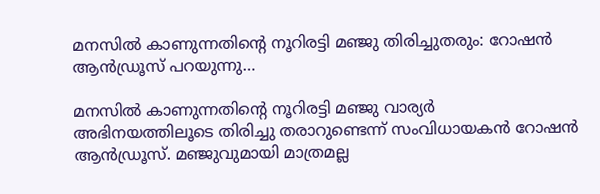മനസിൽ കാണുന്നതിന്‍റെ നൂറിരട്ടി മഞ്ജു തിരിച്ചുതരും: റോഷൻ ആൻഡ്രൂസ് പറയുന്നു…

മനസിൽ കാണുന്നതിന്‍റെ നൂറിരട്ടി മഞ്ജു വാര്യർ അഭിനയത്തിലൂടെ തിരിച്ചു തരാറുണ്ടെന്ന് സംവിധായകൻ റോഷൻ ആൻഡ്രൂസ്. മഞ്ജുവുമായി മാത്രമല്ല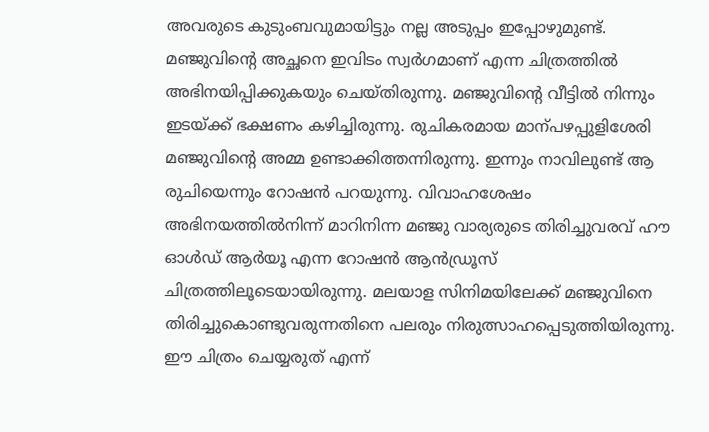അവരുടെ കുടുംബവുമായിട്ടും നല്ല അടുപ്പം ഇപ്പോഴുമുണ്ട്. മഞ്ജുവിന്‍റെ അച്ഛനെ ഇവിടം സ്വർഗമാണ് എന്ന ചിത്രത്തിൽ അഭിനയിപ്പിക്കുകയും ചെയ്തിരുന്നു. മഞ്ജുവിന്‍റെ വീട്ടിൽ നിന്നും ഇടയ്ക്ക് ഭക്ഷണം കഴിച്ചിരുന്നു. രുചികരമായ മാന്പഴപ്പുളിശേരി മഞ്ജുവിന്‍റെ അമ്മ ഉണ്ടാക്കിത്തന്നിരുന്നു. ഇന്നും നാവിലുണ്ട് ആ രുചിയെന്നും റോഷൻ പറയുന്നു. വിവാഹശേഷം അഭിനയത്തിൽനിന്ന് മാറിനിന്ന മഞ്ജു വാര്യരുടെ തിരിച്ചുവരവ് ഹൗ ഓൾഡ് ആർയൂ എന്ന റോഷൻ ആൻഡ്രൂസ് ചിത്രത്തിലൂടെയായിരുന്നു. മലയാള സിനിമയിലേക്ക് മഞ്ജുവിനെ തിരിച്ചുകൊണ്ടുവരുന്നതിനെ പലരും നിരുത്സാഹപ്പെടുത്തിയിരുന്നു. ഈ ചിത്രം ചെയ്യരുത് എന്ന്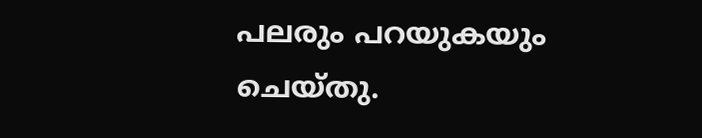പലരും പറയുകയും ചെയ്തു.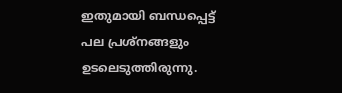ഇതുമായി ബന്ധപ്പെട്ട് പല പ്രശ്നങ്ങളും ഉടലെടുത്തിരുന്നു.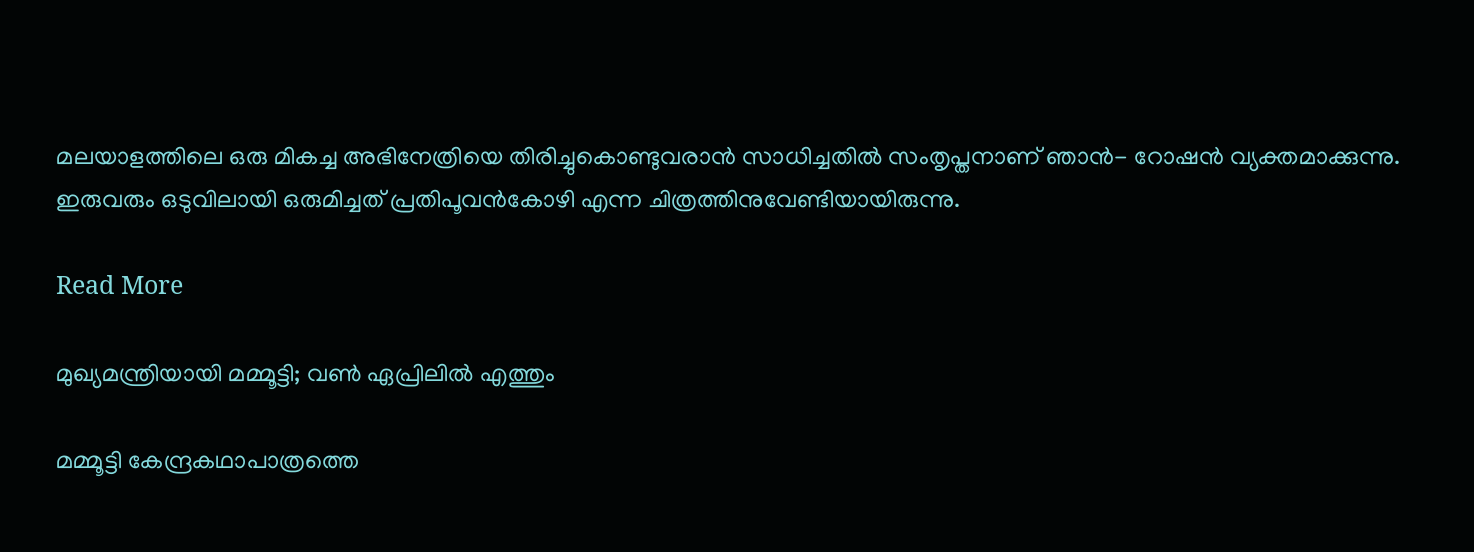മലയാളത്തിലെ ഒരു മികച്ച അഭിനേത്രിയെ തിരിച്ചുകൊണ്ടുവരാൻ സാധിച്ചതിൽ സംതൃപ്തനാണ് ഞാൻ- റോഷൻ വ്യക്തമാക്കുന്നു. ഇരുവരും ഒടുവിലായി ഒരുമിച്ചത് പ്രതിപൂവൻകോഴി എന്ന ചിത്രത്തിനുവേണ്ടിയായിരുന്നു.

Read More

മുഖ്യമന്ത്രിയായി മമ്മൂട്ടി; വണ്‍ ഏപ്രിലില്‍ എത്തും

മമ്മൂട്ടി കേന്ദ്രകഥാപാത്രത്തെ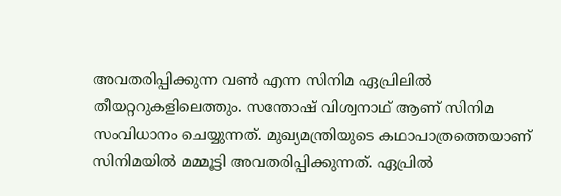അവതരിപ്പിക്കുന്ന വണ്‍ എന്ന സിനിമ ഏപ്രിലില്‍ തീയറ്ററുകളിലെത്തും. സന്തോഷ് വിശ്വനാഥ് ആണ് സിനിമ സംവിധാനം ചെയ്യുന്നത്. മുഖ്യമന്ത്രിയുടെ കഥാപാത്രത്തെയാണ് സിനിമയില്‍ മമ്മൂട്ടി അവതരിപ്പിക്കുന്നത്. ഏപ്രില്‍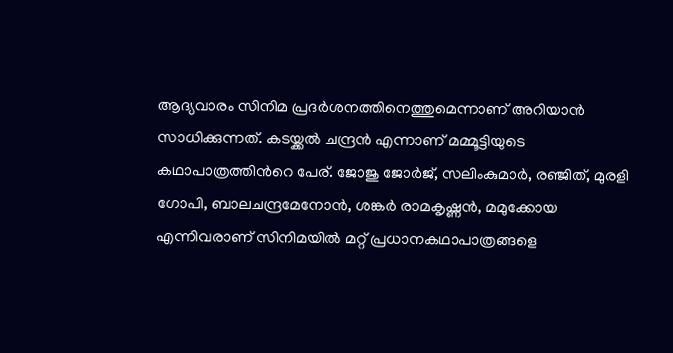ആദ്യവാരം സിനിമ പ്രദര്‍ശനത്തിനെത്തുമെന്നാണ് അറിയാന്‍ സാധിക്കുന്നത്. കടയ്ക്കല്‍ ചന്ദ്രന്‍ എന്നാണ് മമ്മൂട്ടിയുടെ കഥാപാത്രത്തിന്‍റെ പേര്. ജോജു ജോര്‍ജ്, സലിംകുമാർ, രഞ്ജിത്, മുരളി ഗോപി, ബാലചന്ദ്രമേനോൻ, ശങ്കര്‍ രാമകൃഷ്ണൻ, മമുക്കോയ എന്നിവരാണ് സിനിമയില്‍ മറ്റ് പ്രധാനകഥാപാത്രങ്ങളെ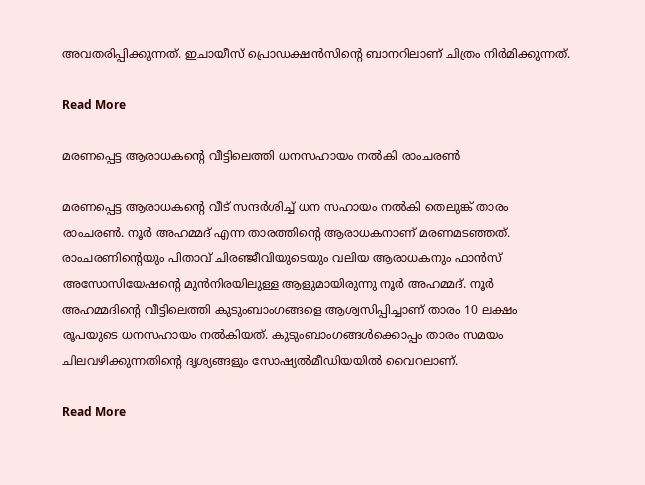അവതരിപ്പിക്കുന്നത്. ഇചായീസ് പ്രൊഡക്ഷന്‍സിന്‍റെ ബാനറിലാണ് ചിത്രം നിര്‍മിക്കുന്നത്.

Read More

മരണപ്പെട്ട ആരാധകന്‍റെ വീട്ടിലെത്തി ധനസഹായം നല്‍കി രാംചരണ്‍

മരണപ്പെട്ട ആരാധകന്‍റെ വീട് സന്ദര്‍ശിച്ച് ധന സഹായം നല്‍കി തെലുങ്ക് താരം രാംചരണ്‍. നൂര്‍ അഹമ്മദ് എന്ന താരത്തിന്‍റെ ആരാധകനാണ് മരണമടഞ്ഞത്. രാംചരണിന്‍റെയും പിതാവ് ചിരഞ്ജീവിയുടെയും വലിയ ആരാധകനും ഫാന്‍സ് അസോസിയേഷന്‍റെ മുന്‍നിരയിലുള്ള ആളുമായിരുന്നു നൂര്‍ അഹമ്മദ്. നൂര്‍ അഹമ്മദിന്‍റെ വീട്ടിലെത്തി കുടുംബാംഗങ്ങളെ ആശ്വസിപ്പിച്ചാണ് താരം 10 ലക്ഷം രൂപയുടെ ധനസഹായം നല്‍കിയത്. കുടുംബാംഗങ്ങള്‍ക്കൊപ്പം താരം സമയം ചിലവഴിക്കുന്നതിന്‍റെ ദൃശ്യങ്ങളും സോഷ്യല്‍മീഡിയയില്‍ വൈറലാണ്.

Read More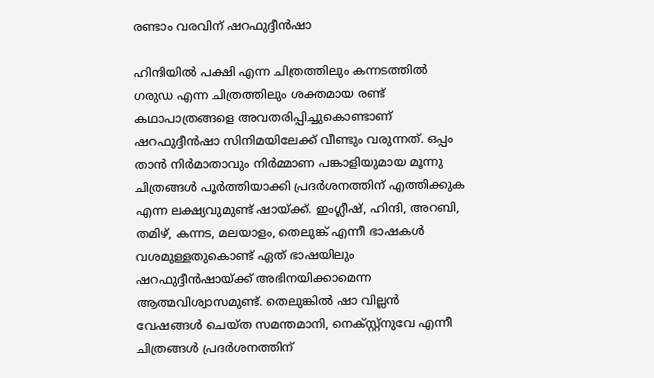രണ്ടാം വരവിന് ഷറഫുദ്ദീൻഷാ

ഹിന്ദിയിൽ പക്ഷി എന്ന ചിത്രത്തിലും കന്നടത്തിൽ ഗരുഡ എന്ന ചിത്രത്തിലും ശക്തമായ രണ്ട് കഥാപാത്രങ്ങളെ അവതരിപ്പിച്ചുകൊണ്ടാണ് ഷറഫുദ്ദീൻഷാ സിനിമയിലേക്ക് വീണ്ടും വരുന്നത്. ഒപ്പം താൻ നിർമാതാവും നിർമ്മാണ പങ്കാളിയുമായ മൂന്നു ചിത്രങ്ങൾ പൂർത്തിയാക്കി പ്രദർശനത്തിന് എത്തിക്കുക എന്ന ലക്ഷ്യവുമുണ്ട് ഷായ്ക്ക്. ഇംഗ്ലീഷ്, ഹിന്ദി, അറബി, തമിഴ്, കന്നട, മലയാളം, തെലുങ്ക് എന്നീ ഭാഷകൾ വശമുള്ളതുകൊണ്ട് ഏത് ഭാഷയിലും ഷറഫുദ്ദീൻഷായ്ക്ക് അഭിനയിക്കാമെന്ന ആത്മവിശ്വാസമുണ്ട്. തെലുങ്കിൽ ഷാ വില്ലൻ വേഷങ്ങൾ ചെയ്ത സമന്തമാനി, നെക്സ്റ്റ്നുവേ എന്നീ ചിത്രങ്ങൾ പ്രദർശനത്തിന്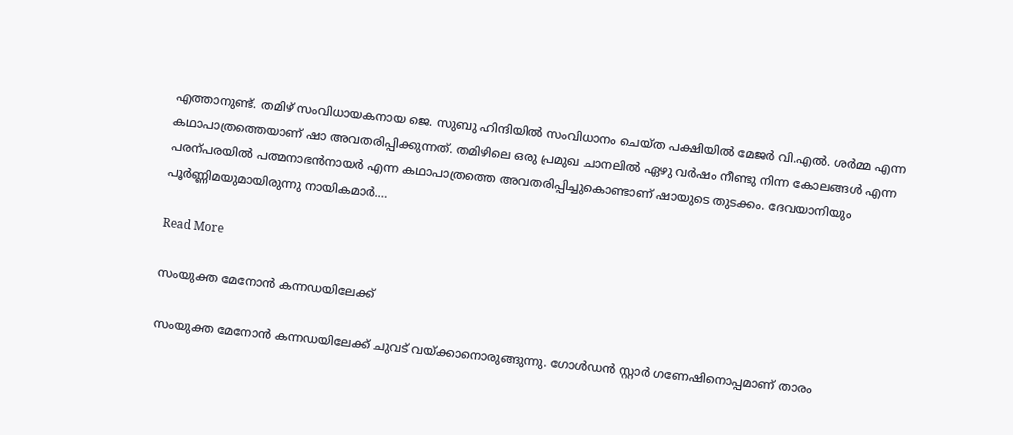എത്താനുണ്ട്. തമിഴ് സംവിധായകനായ ജെ. സുബു ഹിന്ദിയിൽ സംവിധാനം ചെയ്ത പക്ഷിയിൽ മേജർ വി.എൽ. ശർമ്മ എന്ന കഥാപാത്രത്തെയാണ് ഷാ അവതരിപ്പിക്കുന്നത്. തമിഴിലെ ഒരു പ്രമുഖ ചാനലിൽ ഏഴു വർഷം നീണ്ടു നിന്ന കോലങ്ങൾ എന്ന പരന്പരയിൽ പത്മനാഭൻനായർ എന്ന കഥാപാത്രത്തെ അവതരിപ്പിച്ചുകൊണ്ടാണ് ഷായുടെ തുടക്കം. ദേവയാനിയും പൂർണ്ണിമയുമായിരുന്നു നായികമാർ.…

Read More

സംയുക്ത മേനോന്‍ കന്നഡയിലേക്ക്

സംയുക്ത മേനോന്‍ കന്നഡയിലേക്ക് ചുവട് വയ്ക്കാനൊരുങ്ങുന്നു. ഗോള്‍ഡന്‍ സ്റ്റാര്‍ ഗണേഷിനൊപ്പമാണ് താരം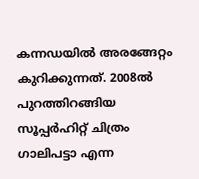കന്നഡയില്‍ അരങ്ങേറ്റം കുറിക്കുന്നത്. 2008ല്‍ പുറത്തിറങ്ങിയ സൂപ്പര്‍ഹിറ്റ് ചിത്രം ഗാലിപട്ടാ എന്ന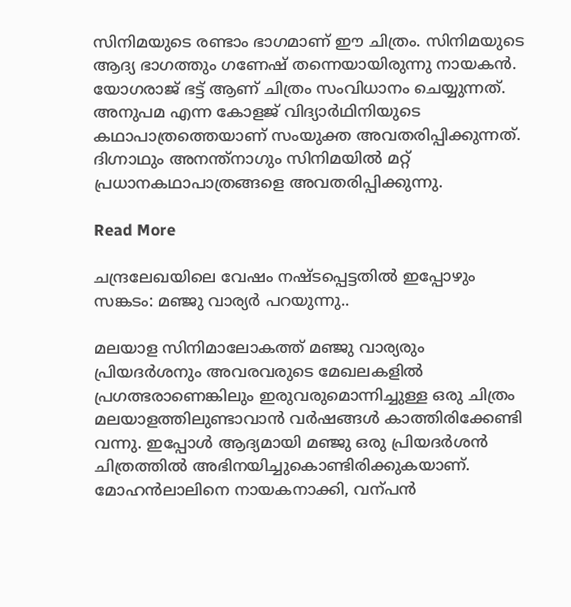സിനിമയുടെ രണ്ടാം ഭാഗമാണ് ഈ ചിത്രം. സിനിമയുടെ ആദ്യ ഭാഗത്തും ഗണേഷ് തന്നെയായിരുന്നു നായകന്‍. യോഗരാജ് ഭട്ട് ആണ് ചിത്രം സംവിധാനം ചെയ്യുന്നത്. അനുപമ എന്ന കോളജ് വിദ്യാര്‍ഥിനിയുടെ കഥാപാത്രത്തെയാണ് സംയുക്ത അവതരിപ്പിക്കുന്നത്. ദിഗ്നാഥും അനന്ത്‌നാഗും സിനിമയില്‍ മറ്റ് പ്രധാനകഥാപാത്രങ്ങളെ അവതരിപ്പിക്കുന്നു.

Read More

ചന്ദ്രലേഖയിലെ വേഷം നഷ്ടപ്പെട്ടതിൽ ഇപ്പോഴും സങ്കടം: മഞ്ജു വാര്യർ പറയുന്നു..

മലയാള സിനിമാലോകത്ത് മഞ്ജു വാര്യരും പ്രിയദർശനും അവരവരുടെ മേഖലകളിൽ പ്രഗത്ഭരാണെങ്കിലും ഇരുവരുമൊന്നിച്ചുള്ള ഒരു ചിത്രം മലയാളത്തിലുണ്ടാവാൻ വർഷങ്ങൾ കാത്തിരിക്കേണ്ടി വന്നു. ഇപ്പോൾ ആദ്യമായി മഞ്ജു ഒരു പ്രിയദർശൻ ചിത്രത്തിൽ അഭിനയിച്ചുകൊണ്ടിരിക്കുകയാണ്. മോഹൻലാലിനെ നായകനാക്കി, വന്പൻ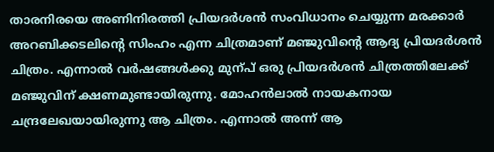താരനിരയെ അണിനിരത്തി പ്രിയദർശൻ സംവിധാനം ചെയ്യുന്ന മരക്കാർ അറബിക്കടലിന്‍റെ സിംഹം എന്ന ചിത്രമാണ് മഞ്ജുവിന്‍റെ ആദ്യ പ്രിയദർശൻ ചിത്രം. എന്നാൽ വർഷങ്ങൾക്കു മുന്പ് ഒരു പ്രിയദർശൻ ചിത്രത്തിലേക്ക് മഞ്ജുവിന് ക്ഷണമുണ്ടായിരുന്നു. മോഹൻലാൽ നായകനായ ചന്ദ്രലേഖയായിരുന്നു ആ ചിത്രം. എന്നാൽ അന്ന് ആ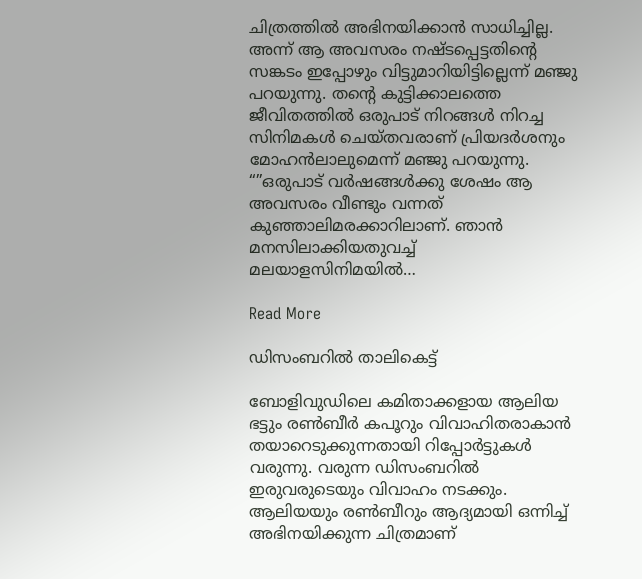ചിത്രത്തിൽ അഭിനയിക്കാൻ സാധിച്ചില്ല. അന്ന് ആ അവസരം നഷ്ടപ്പെട്ടതിന്‍റെ സങ്കടം ഇപ്പോഴും വിട്ടുമാറിയിട്ടില്ലെന്ന് മഞ്ജു പറയുന്നു. തന്‍റെ കുട്ടിക്കാലത്തെ ജീവിതത്തില്‍ ഒരുപാട് നിറങ്ങള്‍ നിറച്ച സിനിമകള്‍ ചെയ്തവരാണ് പ്രിയദര്‍ശനും മോഹന്‍ലാലുമെന്ന് മഞ്ജു പറയുന്നു. “”ഒരുപാട് വര്‍ഷങ്ങള്‍ക്കു ശേഷം ആ അവസരം വീണ്ടും വന്നത് കുഞ്ഞാലിമരക്കാറിലാണ്. ഞാന്‍ മനസിലാക്കിയതുവച്ച് മലയാളസിനിമയില്‍…

Read More

ഡിസംബറിൽ താലികെട്ട്

ബോളിവുഡിലെ കമിതാക്കളായ ആലിയ ഭട്ടും രണ്‍ബീർ കപൂറും വിവാഹിതരാകാൻ തയാറെടുക്കുന്നതായി റിപ്പോർട്ടുകൾ വരുന്നു. വരുന്ന ഡിസംബറിൽ ഇരുവരുടെയും വിവാഹം നടക്കും. ആലിയയും രണ്‍ബീറും ആദ്യമായി ഒന്നിച്ച് അഭിനയിക്കുന്ന ചിത്രമാണ്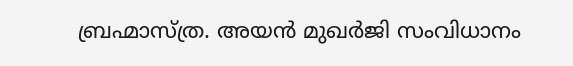ബ്രഹ്മാസ്ത്ര. അയൻ മുഖർജി സംവിധാനം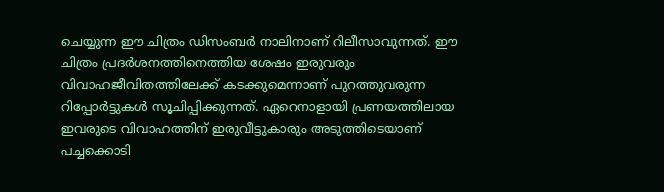ചെയ്യുന്ന ഈ ചിത്രം ഡിസംബർ നാലിനാണ് റിലീസാവുന്നത്. ഈ ചിത്രം പ്രദർശനത്തിനെത്തിയ ശേഷം ഇരുവരും വിവാഹജീവിതത്തിലേക്ക് കടക്കുമെന്നാണ് പുറത്തുവരുന്ന റിപ്പോർട്ടുകൾ സൂചിപ്പിക്കുന്നത്. ഏറെനാളായി പ്രണയത്തിലായ ഇവരുടെ വിവാഹത്തിന് ഇരുവീട്ടുകാരും അടുത്തിടെയാണ് പച്ചക്കൊടി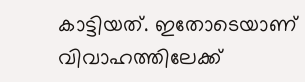കാട്ടിയത്. ഇതോടെയാണ് വിവാഹത്തിലേക്ക്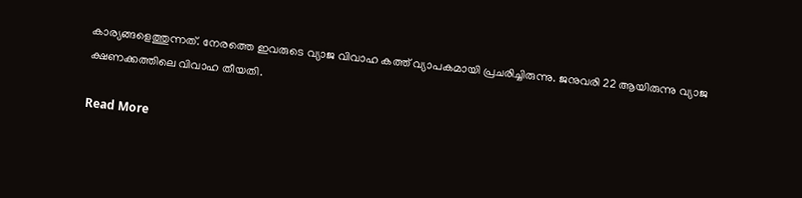കാര്യങ്ങളെത്തുന്നത്. നേരത്തെ ഇവരുടെ വ്യാജ വിവാഹ കത്ത് വ്യാപകമായി പ്രചരിച്ചിരുന്നു. ജനുവരി 22 ആയിരുന്നു വ്യാജ ക്ഷണക്കത്തിലെ വിവാഹ തീയതി.

Read More